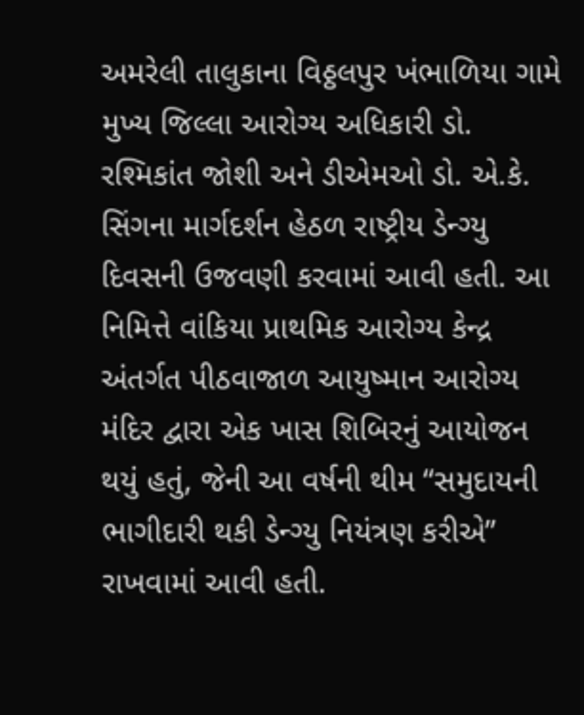અમરેલી તાલુકાના વિઠ્ઠલપુર ખંભાળિયા ગામે મુખ્ય જિલ્લા આરોગ્ય અધિકારી ડો. રશ્મિકાંત જોશી અને ડીએમઓ ડો. એ.કે. સિંગના માર્ગદર્શન હેઠળ રાષ્ટ્રીય ડેન્ગ્યુ દિવસની ઉજવણી કરવામાં આવી હતી. આ નિમિત્તે વાંકિયા પ્રાથમિક આરોગ્ય કેન્દ્ર અંતર્ગત પીઠવાજાળ આયુષ્માન આરોગ્ય મંદિર દ્વારા એક ખાસ શિબિરનું આયોજન થયું હતું, જેની આ વર્ષની થીમ “સમુદાયની ભાગીદારી થકી ડેન્ગ્યુ નિયંત્રણ કરીએ” રાખવામાં આવી હતી.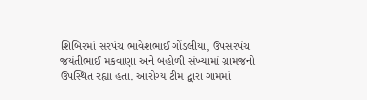શિબિરમાં સરપંચ ભાવેશભાઈ ગોંડલીયા, ઉપસરપંચ જયંતીભાઈ મકવાણા અને બહોળી સંખ્યામાં ગ્રામજનો ઉપસ્થિત રહ્યા હતા. આરોગ્ય ટીમ દ્વારા ગામમાં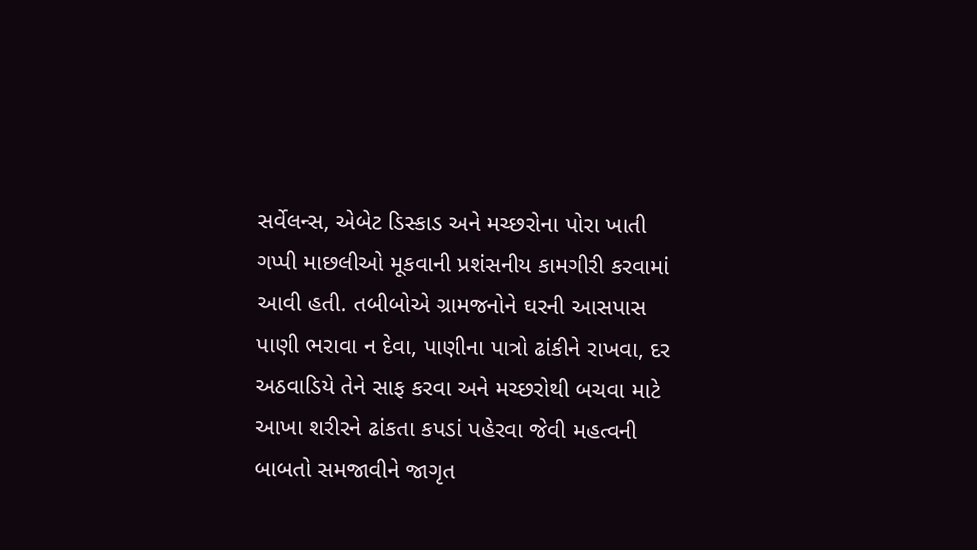સર્વેલન્સ, એબેટ ડિસ્કાડ અને મચ્છરોના પોરા ખાતી ગપ્પી માછલીઓ મૂકવાની પ્રશંસનીય કામગીરી કરવામાં આવી હતી. તબીબોએ ગ્રામજનોને ઘરની આસપાસ પાણી ભરાવા ન દેવા, પાણીના પાત્રો ઢાંકીને રાખવા, દર અઠવાડિયે તેને સાફ કરવા અને મચ્છરોથી બચવા માટે આખા શરીરને ઢાંકતા કપડાં પહેરવા જેવી મહત્વની બાબતો સમજાવીને જાગૃત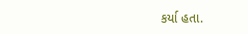કર્યા હતા.